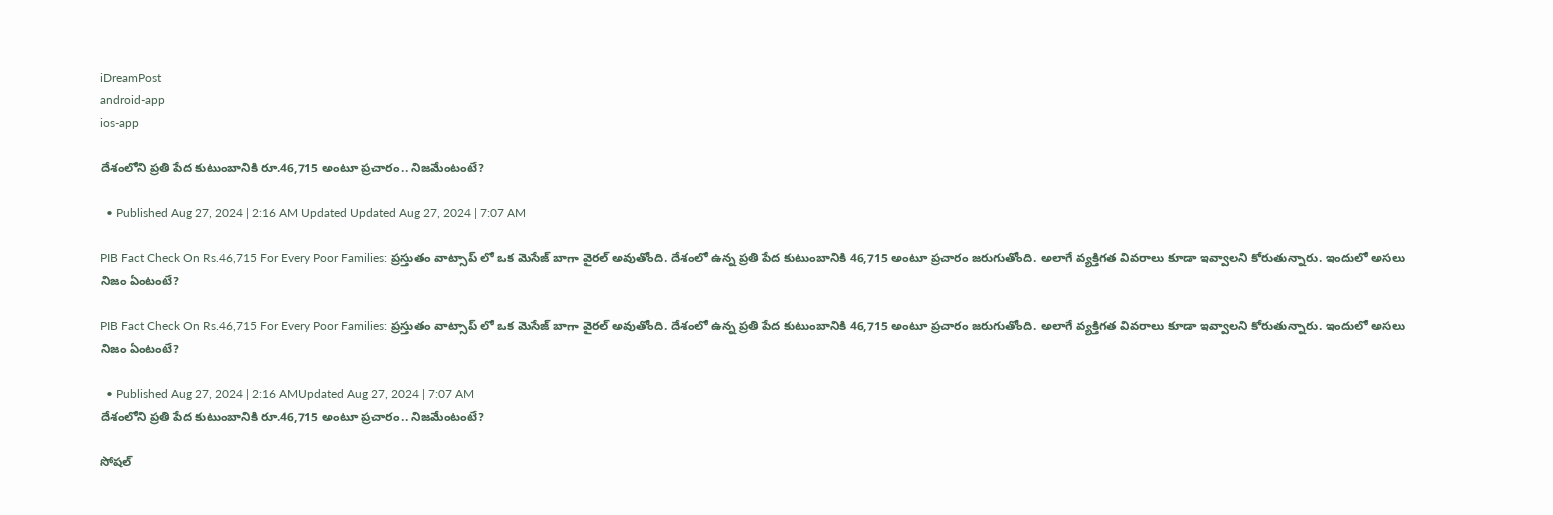iDreamPost
android-app
ios-app

దేశంలోని ప్రతి పేద కుటుంబానికి రూ.46,715 అంటూ ప్రచారం.. నిజమేంటంటే?

  • Published Aug 27, 2024 | 2:16 AM Updated Updated Aug 27, 2024 | 7:07 AM

PIB Fact Check On Rs.46,715 For Every Poor Families: ప్రస్తుతం వాట్సాప్ లో ఒక మెసేజ్ బాగా వైరల్ అవుతోంది. దేశంలో ఉన్న ప్రతి పేద కుటుంబానికి 46,715 అంటూ ప్రచారం జరుగుతోంది. అలాగే వ్యక్తిగత వివరాలు కూడా ఇవ్వాలని కోరుతున్నారు. ఇందులో అసలు నిజం ఏంటంటే?

PIB Fact Check On Rs.46,715 For Every Poor Families: ప్రస్తుతం వాట్సాప్ లో ఒక మెసేజ్ బాగా వైరల్ అవుతోంది. దేశంలో ఉన్న ప్రతి పేద కుటుంబానికి 46,715 అంటూ ప్రచారం జరుగుతోంది. అలాగే వ్యక్తిగత వివరాలు కూడా ఇవ్వాలని కోరుతున్నారు. ఇందులో అసలు నిజం ఏంటంటే?

  • Published Aug 27, 2024 | 2:16 AMUpdated Aug 27, 2024 | 7:07 AM
దేశంలోని ప్రతి పేద కుటుంబానికి రూ.46,715 అంటూ ప్రచారం.. నిజమేంటంటే?

సోషల్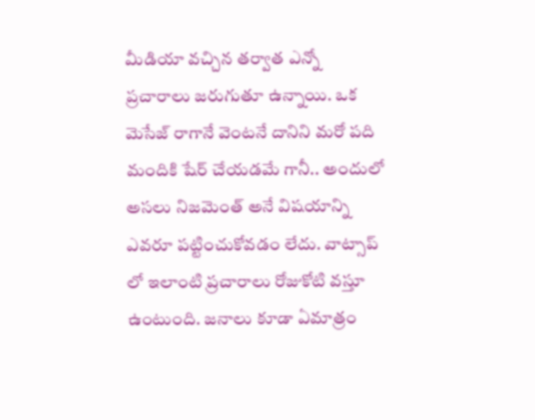మీడియా వచ్చిన తర్వాత ఎన్నో ప్రచారాలు జరుగుతూ ఉన్నాయి. ఒక మెసేజ్ రాగానే వెంటనే దానిని మరో పది మందికి షేర్ చేయడమే గానీ.. అందులో అసలు నిజమెంత్ అనే విషయాన్ని ఎవరూ పట్టించుకోవడం లేదు. వాట్సాప్ లో ఇలాంటి ప్రచారాలు రోజుకోటి వస్తూ ఉంటుంది. జనాలు కూడా ఏమాత్రం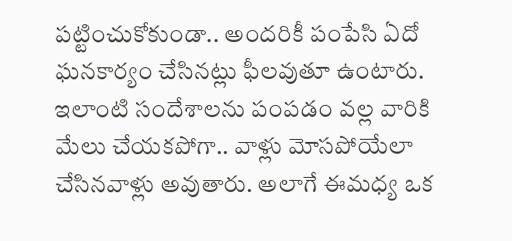పట్టించుకోకుండా.. అందరికీ పంపేసి ఏదో ఘనకార్యం చేసినట్లు ఫీలవుతూ ఉంటారు. ఇలాంటి సందేశాలను పంపడం వల్ల వారికి మేలు చేయకపోగా.. వాళ్లు మోసపోయేలా చేసినవాళ్లు అవుతారు. అలాగే ఈమధ్య ఒక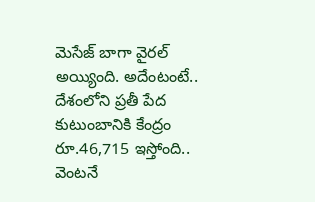మెసేజ్ బాగా వైరల్ అయ్యింది. అదేంటంటే.. దేశంలోని ప్రతీ పేద కుటుంబానికి కేంద్రం రూ.46,715 ఇస్తోంది.. వెంటనే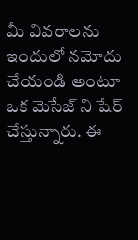మీ వివరాలను ఇందులో నమోదు చేయండి అంటూ ఒక మెసేజ్ ని షేర్ చేస్తున్నారు. ఈ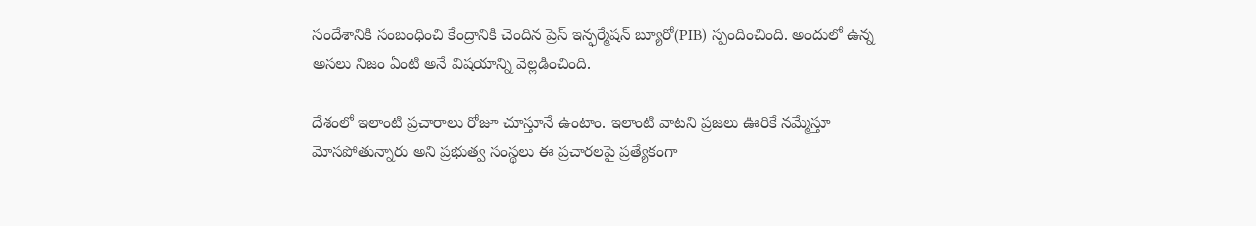సందేశానికి సంబంధించి కేంద్రానికి చెందిన ప్రెస్ ఇన్ఫర్మేషన్ బ్యూరో(PIB) స్పందించింది. అందులో ఉన్న అసలు నిజం ఏంటి అనే విషయాన్ని వెల్లడించింది.

దేశంలో ఇలాంటి ప్రచారాలు రోజూ చూస్తూనే ఉంటాం. ఇలాంటి వాటని ప్రజలు ఊరికే నమ్మేస్తూ మోసపోతున్నారు అని ప్రభుత్వ సంస్థలు ఈ ప్రచారలపై ప్రత్యేకంగా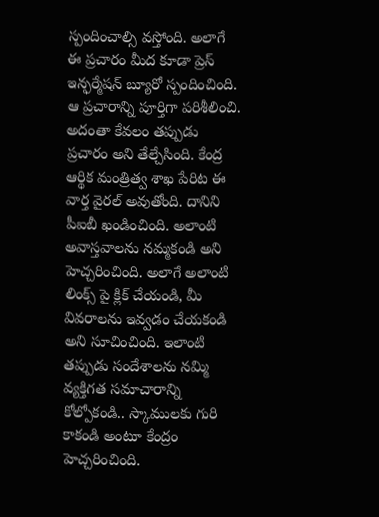స్పందించాల్సి వస్తోంది. అలాగే ఈ ప్రచారం మీద కూడా ప్రెస్ ఇన్ఫర్మేషన్ బ్యూరో స్పందించింది. ఆ ప్రచారాన్ని పూర్తిగా పరిశీలించి. అదంతా కేవలం తప్పుడు ప్రచారం అని తేల్చేసింది. కేంద్ర ఆర్థిక మంత్రిత్వ శాఖ పేరిట ఈ వార్త వైరల్ అవుతోంది. దానిని పీఐబీ ఖండించింది. అలాంటి అవాస్తవాలను నమ్మకండి అని హెచ్చరించింది. అలాగే అలాంటి లింక్స్ పై క్లిక్ చేయండి, మీ వివరాలను ఇవ్వడం చేయకండి అని సూచించింది. ఇలాంటి తప్పుడు సందేశాలను నమ్మి వ్యక్తిగత సమాచారాన్ని కోల్పోకండి.. స్కాములకు గురి కాకండి అంటూ కేంద్రం హెచ్చరించింది.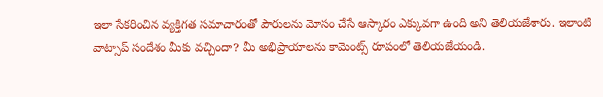ఇలా సేకరించిన వ్యక్తిగత సమాచారంతో పౌరులను మోసం చేసే ఆస్కారం ఎక్కువగా ఉంది అని తెలియజేశారు. ఇలాంటి వాట్సాప్ సందేశం మీకు వచ్చిందా? మీ అభిప్రాయాలను కామెంట్స్ రూపంలో తెలియజేయండి.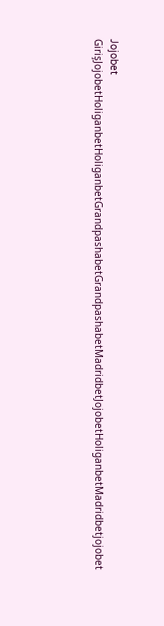Jojobet GirişJojobetHoliganbetHoliganbetGrandpashabetGrandpashabetMadridbetJojobetHoliganbetMadridbetjojobet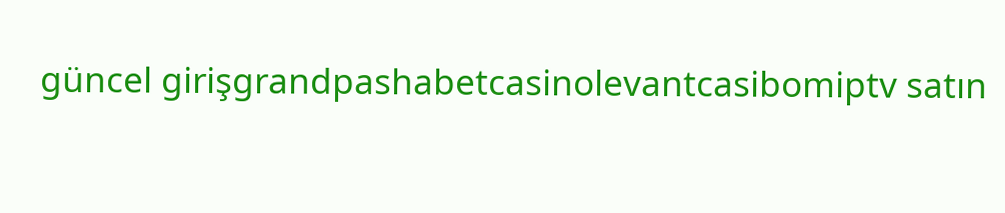güncel girişgrandpashabetcasinolevantcasibomiptv satın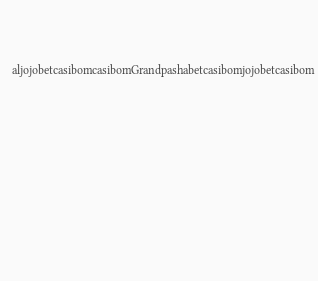aljojobetcasibomcasibomGrandpashabetcasibomjojobetcasibom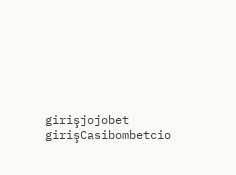girişjojobet girişCasibombetcio